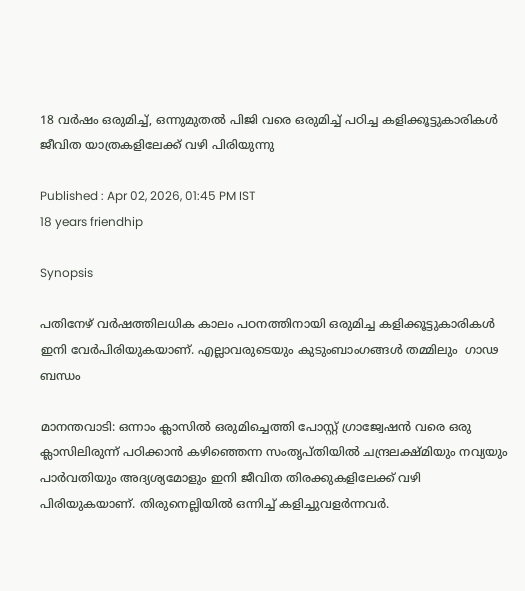18 വര്‍ഷം ഒരുമിച്ച്, ഒന്നുമുതല്‍ പിജി വരെ ഒരുമിച്ച് പഠിച്ച കളിക്കൂട്ടുകാരികള്‍ ജീവിത യാത്രകളിലേക്ക് വഴി പിരിയുന്നു

Published : Apr 02, 2026, 01:45 PM IST
18 years friendhip

Synopsis

പതിനേഴ് വര്‍ഷത്തിലധിക കാലം പഠനത്തിനായി ഒരുമിച്ച കളിക്കൂട്ടുകാരികള്‍ ഇനി വേര്‍പിരിയുകയാണ്. എല്ലാവരുടെയും കുടുംബാംഗങ്ങള്‍ തമ്മിലും  ഗാഢ ബന്ധം

മാനന്തവാടി: ഒന്നാം ക്ലാസില്‍ ഒരുമിച്ചെത്തി പോസ്റ്റ് ഗ്രാജ്വേഷന്‍ വരെ ഒരു ക്ലാസിലിരുന്ന് പഠിക്കാന്‍ കഴിഞ്ഞെന്ന സംതൃപ്തിയില്‍ ചന്ദ്രലക്ഷ്മിയും നവ്യയും പാര്‍വതിയും അദ്യശ്യമോളും ഇനി ജീവിത തിരക്കുകളിലേക്ക് വഴി പിരിയുകയാണ്. തിരുനെല്ലിയില്‍ ഒന്നിച്ച് കളിച്ചുവളര്‍ന്നവര്‍.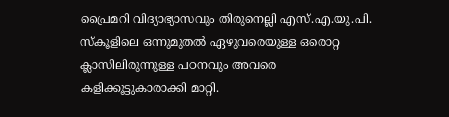പ്രൈമറി വിദ്യാഭ്യാസവും തിരുനെല്ലി എസ്.എ.യു.പി. സ്‌കൂളിലെ ഒന്നുമുതല്‍ ഏഴുവരെയുള്ള ഒരൊറ്റ ക്ലാസിലിരുന്നുള്ള പഠനവും അവരെ കളിക്കൂട്ടുകാരാക്കി മാറ്റി.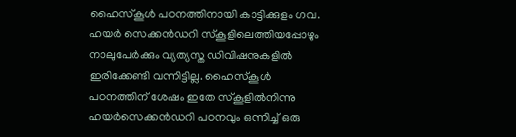ഹൈസ്‌കൂള്‍ പഠനത്തിനായി കാട്ടിക്കുളം ഗവ. ഹയര്‍ സെക്കന്‍ഡറി സ്‌കൂളിലെത്തിയപ്പോഴും നാലുപേര്‍ക്കും വ്യത്യസ്ത ഡിവിഷനുകളില്‍ ഇരിക്കേണ്ടി വന്നിട്ടില്ല. ഹൈസ്‌കൂള്‍ പഠനത്തിന് ശേഷം ഇതേ സ്‌കൂളില്‍നിന്നു ഹയര്‍സെക്കന്‍ഡറി പഠനവും ഒന്നിച്ച് ഒരു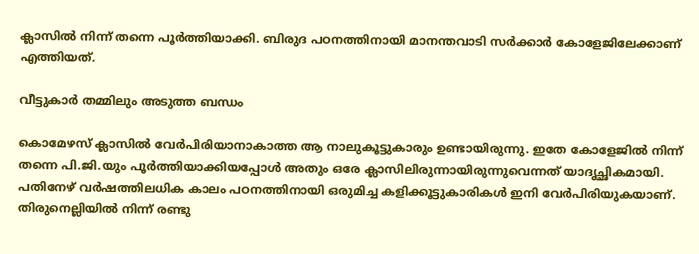ക്ലാസില്‍ നിന്ന് തന്നെ പൂര്‍ത്തിയാക്കി. ബിരുദ പഠനത്തിനായി മാനന്തവാടി സര്‍ക്കാര്‍ കോളേജിലേക്കാണ് എത്തിയത്.

വീട്ടുകാർ തമ്മിലും അടുത്ത ബന്ധം

കൊമേഴസ് ക്ലാസില്‍ വേര്‍പിരിയാനാകാത്ത ആ നാലുകൂട്ടുകാരും ഉണ്ടായിരുന്നു. ഇതേ കോളേജില്‍ നിന്ന് തന്നെ പി.ജി.യും പൂര്‍ത്തിയാക്കിയപ്പോള്‍ അതും ഒരേ ക്ലാസിലിരുന്നായിരുന്നുവെന്നത് യാദൃച്ഛികമായി. പതിനേഴ് വര്‍ഷത്തിലധിക കാലം പഠനത്തിനായി ഒരുമിച്ച കളിക്കൂട്ടുകാരികള്‍ ഇനി വേര്‍പിരിയുകയാണ്. തിരുനെല്ലിയില്‍ നിന്ന് രണ്ടു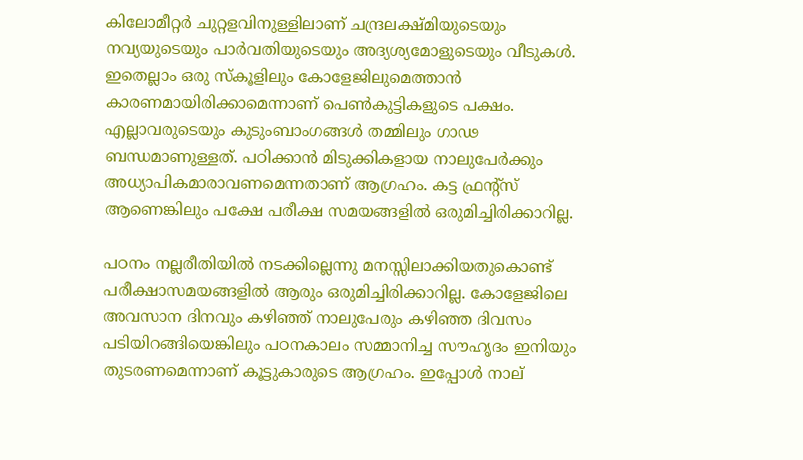കിലോമീറ്റര്‍ ചുറ്റളവിനുള്ളിലാണ് ചന്ദ്രലക്ഷ്മിയുടെയും നവ്യയുടെയും പാര്‍വതിയുടെയും അദ്യശ്യമോളുടെയും വീടുകള്‍. ഇതെല്ലാം ഒരു സ്‌കൂളിലും കോളേജിലുമെത്താന്‍ കാരണമായിരിക്കാമെന്നാണ് പെണ്‍കുട്ടികളുടെ പക്ഷം. എല്ലാവരുടെയും കുടുംബാംഗങ്ങള്‍ തമ്മിലും ഗാഢ ബന്ധമാണുള്ളത്. പഠിക്കാന്‍ മിടുക്കികളായ നാലുപേര്‍ക്കും അധ്യാപികമാരാവണമെന്നതാണ് ആഗ്രഹം. കട്ട ഫ്രന്റ്‌സ് ആണെങ്കിലും പക്ഷേ പരീക്ഷ സമയങ്ങളില്‍ ഒരുമിച്ചിരിക്കാറില്ല.

പഠനം നല്ലരീതിയില്‍ നടക്കില്ലെന്നു മനസ്സിലാക്കിയതുകൊണ്ട് പരീക്ഷാസമയങ്ങളില്‍ ആരും ഒരുമിച്ചിരിക്കാറില്ല. കോളേജിലെ അവസാന ദിനവും കഴിഞ്ഞ് നാലുപേരും കഴിഞ്ഞ ദിവസം പടിയിറങ്ങിയെങ്കിലും പഠനകാലം സമ്മാനിച്ച സൗഹൃദം ഇനിയും തുടരണമെന്നാണ് കൂട്ടുകാരുടെ ആഗ്രഹം. ഇപ്പോള്‍ നാല്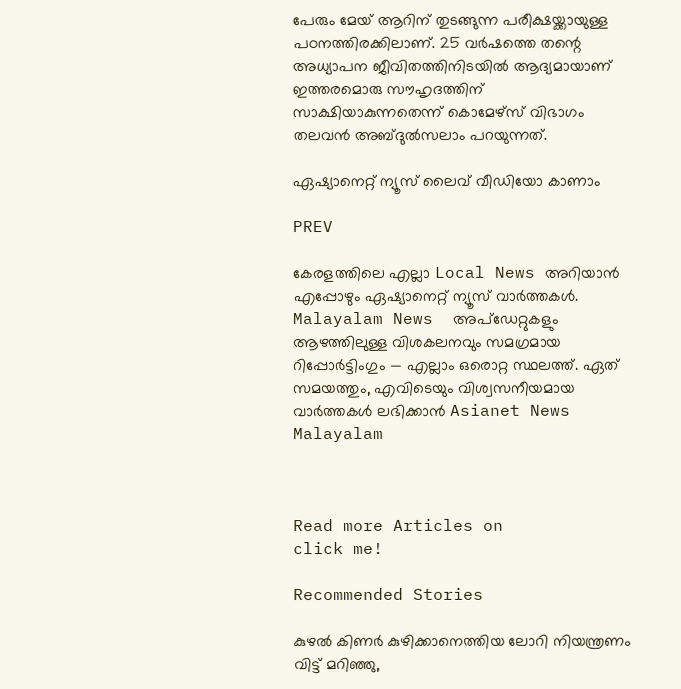പേരും മേയ് ആറിന് തുടങ്ങുന്ന പരീക്ഷയ്ക്കായുള്ള പഠനത്തിരക്കിലാണ്. 25 വര്‍ഷത്തെ തന്റെ അധ്യാപന ജീവിതത്തിനിടയില്‍ ആദ്യമായാണ് ഇത്തരമൊരു സൗഹൃദത്തിന് സാക്ഷിയാകുന്നതെന്ന് കൊമേഴ്‌സ് വിഭാഗം തലവന്‍ അബ്ദുല്‍സലാം പറയുന്നത്.

ഏഷ്യാനെറ്റ് ന്യൂസ് ലൈവ് വീഡിയോ കാണാം

PREV

കേരളത്തിലെ എല്ലാ Local News അറിയാൻ എപ്പോഴും ഏഷ്യാനെറ്റ് ന്യൂസ് വാർത്തകൾ. Malayalam News  അപ്‌ഡേറ്റുകളും ആഴത്തിലുള്ള വിശകലനവും സമഗ്രമായ റിപ്പോർട്ടിംഗും — എല്ലാം ഒരൊറ്റ സ്ഥലത്ത്. ഏത് സമയത്തും, എവിടെയും വിശ്വസനീയമായ വാർത്തകൾ ലഭിക്കാൻ Asianet News Malayalam



Read more Articles on
click me!

Recommended Stories

കുഴല്‍ കിണര്‍ കുഴിക്കാനെത്തിയ ലോറി നിയന്ത്രണം വിട്ട് മറിഞ്ഞു,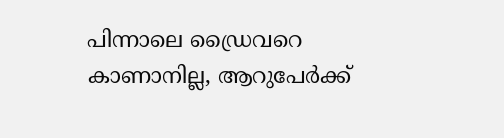പിന്നാലെ ഡ്രൈവറെ കാണാനില്ല, ആറുപേർക്ക്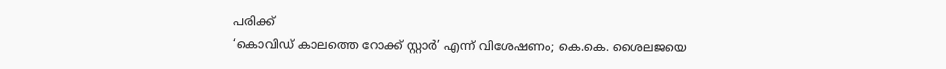പരിക്ക്
‘കൊവിഡ് കാലത്തെ റോക്ക് സ്റ്റാർ’ എന്ന് വിശേഷണം; കെ.കെ. ശൈലജയെ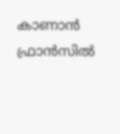കാണാൻ ഫ്രാൻസിൽ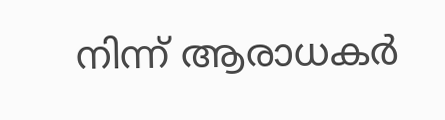നിന്ന് ആരാധകർ